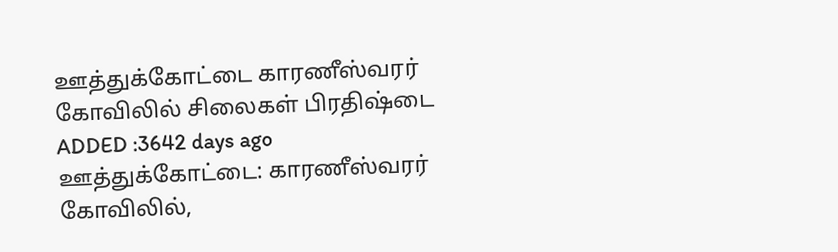ஊத்துக்கோட்டை காரணீஸ்வரர் கோவிலில் சிலைகள் பிரதிஷ்டை
ADDED :3642 days ago
ஊத்துக்கோட்டை: காரணீஸ்வரர் கோவிலில்,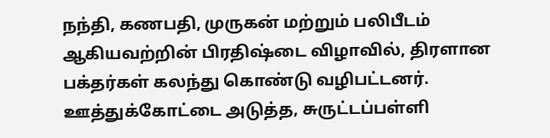நந்தி, கணபதி, முருகன் மற்றும் பலிபீடம் ஆகியவற்றின் பிரதிஷ்டை விழாவில், திரளான பக்தர்கள் கலந்து கொண்டு வழிபட்டனர்.
ஊத்துக்கோட்டை அடுத்த, சுருட்டப்பள்ளி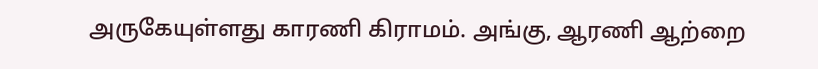அருகேயுள்ளது காரணி கிராமம். அங்கு, ஆரணி ஆற்றை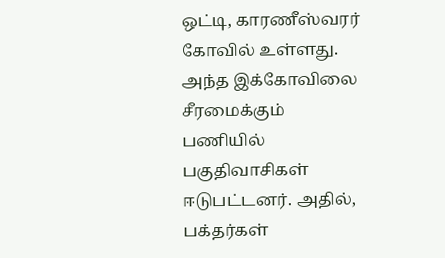ஒட்டி, காரணீஸ்வரர் கோவில் உள்ளது. அந்த இக்கோவிலை சீரமைக்கும் பணியில் பகுதிவாசிகள் ஈடுபட்டனர். அதில், பக்தர்கள்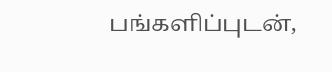பங்களிப்புடன்,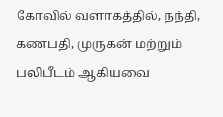கோவில் வளாகத்தில், நந்தி, கணபதி, முருகன் மற்றும் பலிபீடம் ஆகியவை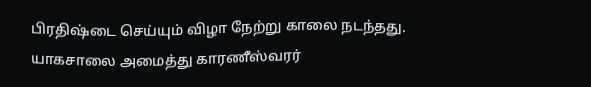பிரதிஷ்டை செய்யும் விழா நேற்று காலை நடந்தது. யாகசாலை அமைத்து காரணீஸ்வரர்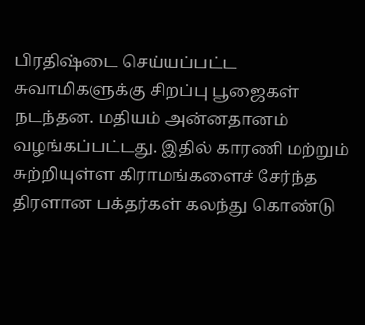பிரதிஷ்டை செய்யப்பட்ட சுவாமிகளுக்கு சிறப்பு பூஜைகள் நடந்தன. மதியம் அன்னதானம் வழங்கப்பட்டது. இதில் காரணி மற்றும் சுற்றியுள்ள கிராமங்களைச் சேர்ந்த திரளான பக்தர்கள் கலந்து கொண்டு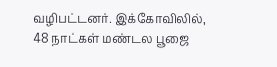வழிபட்டனர். இக்கோவிலில், 48 நாட்கள் மண்டல பூஜை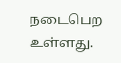நடைபெற உள்ளது.